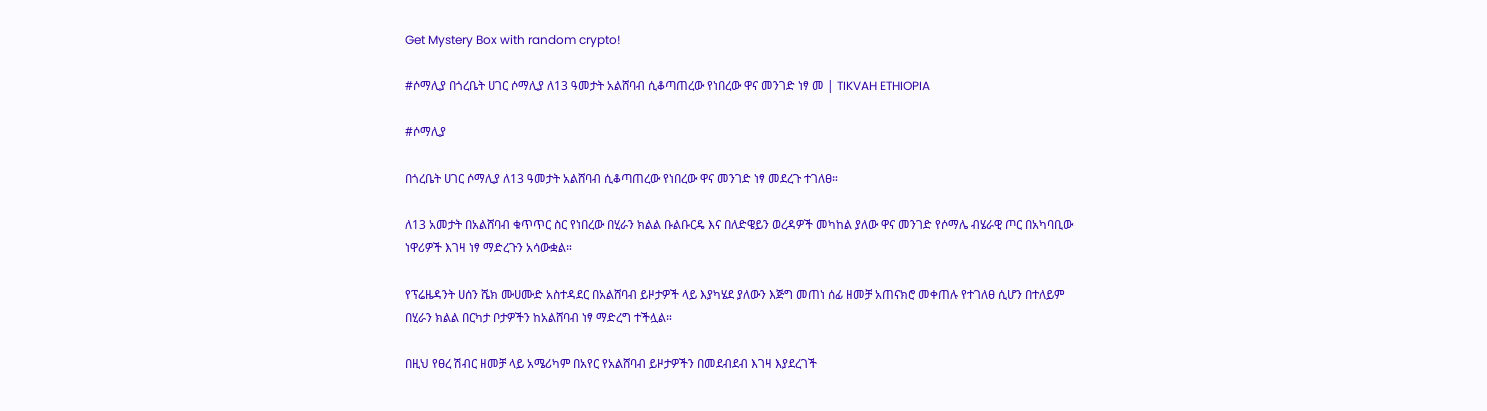Get Mystery Box with random crypto!

#ሶማሊያ በጎረቤት ሀገር ሶማሊያ ለ13 ዓመታት አልሸባብ ሲቆጣጠረው የነበረው ዋና መንገድ ነፃ መ | TIKVAH ETHIOPIA

#ሶማሊያ

በጎረቤት ሀገር ሶማሊያ ለ13 ዓመታት አልሸባብ ሲቆጣጠረው የነበረው ዋና መንገድ ነፃ መደረጉ ተገለፀ።

ለ13 አመታት በአልሸባብ ቁጥጥር ስር የነበረው በሂራን ክልል ቡልቡርዴ እና በለድዌይን ወረዳዎች መካከል ያለው ዋና መንገድ የሶማሌ ብሄራዊ ጦር በአካባቢው ነዋሪዎች እገዛ ነፃ ማድረጉን አሳውቋል።

የፕሬዜዳንት ሀሰን ሼክ ሙሀሙድ አስተዳደር በአልሸባብ ይዞታዎች ላይ እያካሄደ ያለውን እጅግ መጠነ ሰፊ ዘመቻ አጠናክሮ መቀጠሉ የተገለፀ ሲሆን በተለይም በሂራን ክልል በርካታ ቦታዎችን ከአልሸባብ ነፃ ማድረግ ተችሏል።

በዚህ የፀረ ሽብር ዘመቻ ላይ አሜሪካም በአየር የአልሸባብ ይዞታዎችን በመደብደብ እገዛ እያደረገች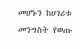መሆኑን ከሀገሪቱ መንግስት የወጡ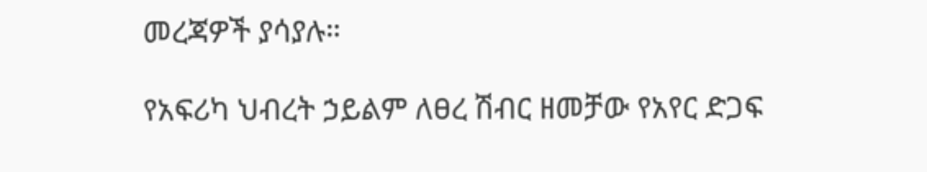መረጃዎች ያሳያሉ።

የአፍሪካ ህብረት ኃይልም ለፀረ ሽብር ዘመቻው የአየር ድጋፍ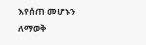እየሰጠ መሆኑን ለማወቅ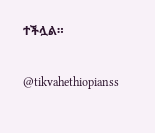ተችሏል።

@tikvahethiopianss